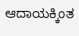ಆದಾಯಕ್ಕಿಂತ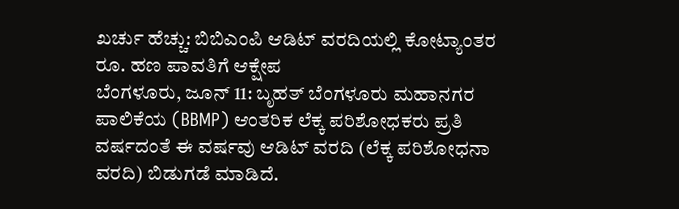ಖರ್ಚು ಹೆಚ್ಚು: ಬಿಬಿಎಂಪಿ ಆಡಿಟ್ ವರದಿಯಲ್ಲಿ ಕೋಟ್ಯಾಂತರ ರೂ. ಹಣ ಪಾವತಿಗೆ ಆಕ್ಷೇಪ
ಬೆಂಗಳೂರು, ಜೂನ್ 11: ಬೃಹತ್ ಬೆಂಗಳೂರು ಮಹಾನಗರ ಪಾಲಿಕೆಯ (BBMP) ಆಂತರಿಕ ಲೆಕ್ಕ ಪರಿಶೋಧಕರು ಪ್ರತಿ ವರ್ಷದಂತೆ ಈ ವರ್ಷವು ಆಡಿಟ್ ವರದಿ (ಲೆಕ್ಕ ಪರಿಶೋಧನಾ ವರದಿ) ಬಿಡುಗಡೆ ಮಾಡಿದೆ.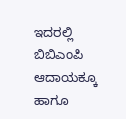ಇದರಲ್ಲಿ ಬಿಬಿಎಂಪಿ ಆದಾಯಕ್ಕೂ ಹಾಗೂ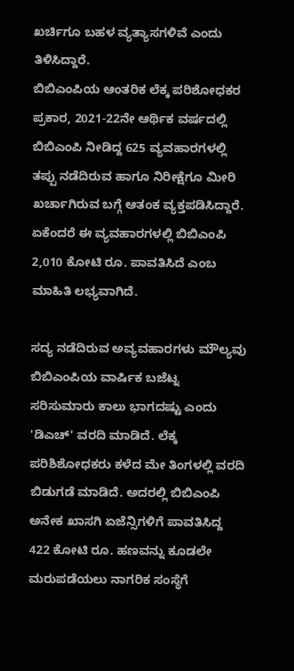ಖರ್ಚಿಗೂ ಬಹಳ ವ್ಯತ್ಯಾಸಗಳಿವೆ ಎಂದು ತಿಳಿಸಿದ್ದಾರೆ.
ಬಿಬಿಎಂಪಿಯ ಆಂತರಿಕ ಲೆಕ್ಕ ಪರಿಶೋಧಕರ ಪ್ರಕಾರ, 2021-22ನೇ ಆರ್ಥಿಕ ವರ್ಷದಲ್ಲಿ ಬಿಬಿಎಂಪಿ ನೀಡಿದ್ದ 625 ವ್ಯವಹಾರಗಳಲ್ಲಿ ತಪ್ಪು ನಡೆದಿರುವ ಹಾಗೂ ನಿರೀಕ್ಷೆಗೂ ಮೀರಿ ಖರ್ಚಾಗಿರುವ ಬಗ್ಗೆ ಆತಂಕ ವ್ಯಕ್ತಪಡಿಸಿದ್ದಾರೆ. ಏಕೆಂದರೆ ಈ ವ್ಯವಹಾರಗಳಲ್ಲಿ ಬಿಬಿಎಂಪಿ 2,010 ಕೋಟಿ ರೂ. ಪಾವತಿಸಿದೆ ಎಂಬ ಮಾಹಿತಿ ಲಭ್ಯವಾಗಿದೆ.

ಸದ್ಯ ನಡೆದಿರುವ ಅವ್ಯವಹಾರಗಳು ಮೌಲ್ಯವು ಬಿಬಿಎಂಪಿಯ ವಾರ್ಷಿಕ ಬಜೆಟ್ನ ಸರಿಸುಮಾರು ಕಾಲು ಭಾಗದಷ್ಟು ಎಂದು 'ಡಿಎಚ್' ವರದಿ ಮಾಡಿದೆ. ಲೆಕ್ಕ ಪರಿಶಿಶೋಧಕರು ಕಳೆದ ಮೇ ತಿಂಗಳಲ್ಲಿ ವರದಿ ಬಿಡುಗಡೆ ಮಾಡಿದೆ. ಅದರಲ್ಲಿ ಬಿಬಿಎಂಪಿ ಅನೇಕ ಖಾಸಗಿ ಏಜೆನ್ಸಿಗಳಿಗೆ ಪಾವತಿಸಿದ್ದ 422 ಕೋಟಿ ರೂ. ಹಣವನ್ನು ಕೂಡಲೇ ಮರುಪಡೆಯಲು ನಾಗರಿಕ ಸಂಸ್ಥೆಗೆ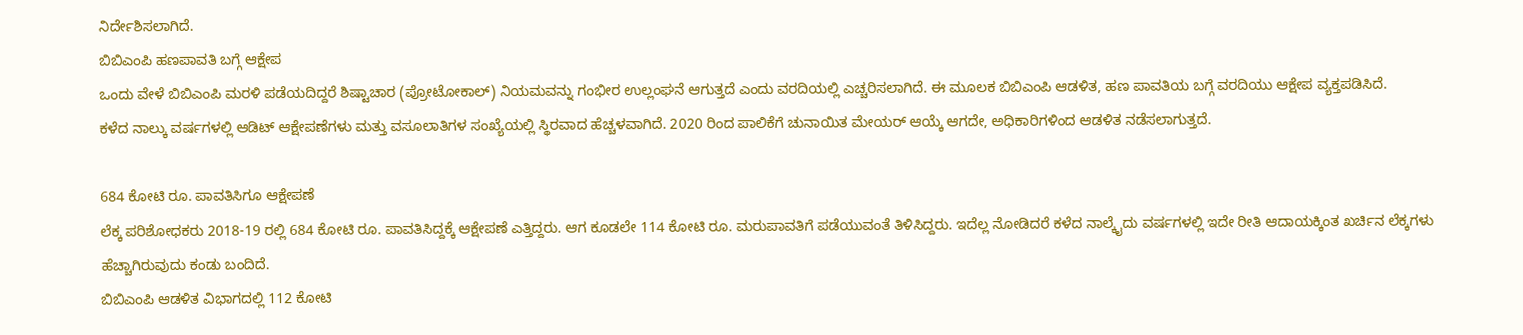ನಿರ್ದೇಶಿಸಲಾಗಿದೆ.
ಬಿಬಿಎಂಪಿ ಹಣಪಾವತಿ ಬಗ್ಗೆ ಆಕ್ಷೇಪ
ಒಂದು ವೇಳೆ ಬಿಬಿಎಂಪಿ ಮರಳಿ ಪಡೆಯದಿದ್ದರೆ ಶಿಷ್ಟಾಚಾರ (ಪ್ರೋಟೋಕಾಲ್) ನಿಯಮವನ್ನು ಗಂಭೀರ ಉಲ್ಲಂಘನೆ ಆಗುತ್ತದೆ ಎಂದು ವರದಿಯಲ್ಲಿ ಎಚ್ಚರಿಸಲಾಗಿದೆ. ಈ ಮೂಲಕ ಬಿಬಿಎಂಪಿ ಆಡಳಿತ, ಹಣ ಪಾವತಿಯ ಬಗ್ಗೆ ವರದಿಯು ಆಕ್ಷೇಪ ವ್ಯಕ್ತಪಡಿಸಿದೆ.
ಕಳೆದ ನಾಲ್ಕು ವರ್ಷಗಳಲ್ಲಿ ಆಡಿಟ್ ಆಕ್ಷೇಪಣೆಗಳು ಮತ್ತು ವಸೂಲಾತಿಗಳ ಸಂಖ್ಯೆಯಲ್ಲಿ ಸ್ಥಿರವಾದ ಹೆಚ್ಚಳವಾಗಿದೆ. 2020 ರಿಂದ ಪಾಲಿಕೆಗೆ ಚುನಾಯಿತ ಮೇಯರ್ ಆಯ್ಕೆ ಆಗದೇ, ಅಧಿಕಾರಿಗಳಿಂದ ಆಡಳಿತ ನಡೆಸಲಾಗುತ್ತದೆ.

684 ಕೋಟಿ ರೂ. ಪಾವತಿಸಿಗೂ ಆಕ್ಷೇಪಣೆ
ಲೆಕ್ಕ ಪರಿಶೋಧಕರು 2018-19 ರಲ್ಲಿ 684 ಕೋಟಿ ರೂ. ಪಾವತಿಸಿದ್ದಕ್ಕೆ ಆಕ್ಷೇಪಣೆ ಎತ್ತಿದ್ದರು. ಆಗ ಕೂಡಲೇ 114 ಕೋಟಿ ರೂ. ಮರುಪಾವತಿಗೆ ಪಡೆಯುವಂತೆ ತಿಳಿಸಿದ್ದರು. ಇದೆಲ್ಲ ನೋಡಿದರೆ ಕಳೆದ ನಾಲ್ಕೈದು ವರ್ಷಗಳಲ್ಲಿ ಇದೇ ರೀತಿ ಆದಾಯಕ್ಕಿಂತ ಖರ್ಚಿನ ಲೆಕ್ಕಗಳು ಹೆಚ್ಚಾಗಿರುವುದು ಕಂಡು ಬಂದಿದೆ.
ಬಿಬಿಎಂಪಿ ಆಡಳಿತ ವಿಭಾಗದಲ್ಲಿ 112 ಕೋಟಿ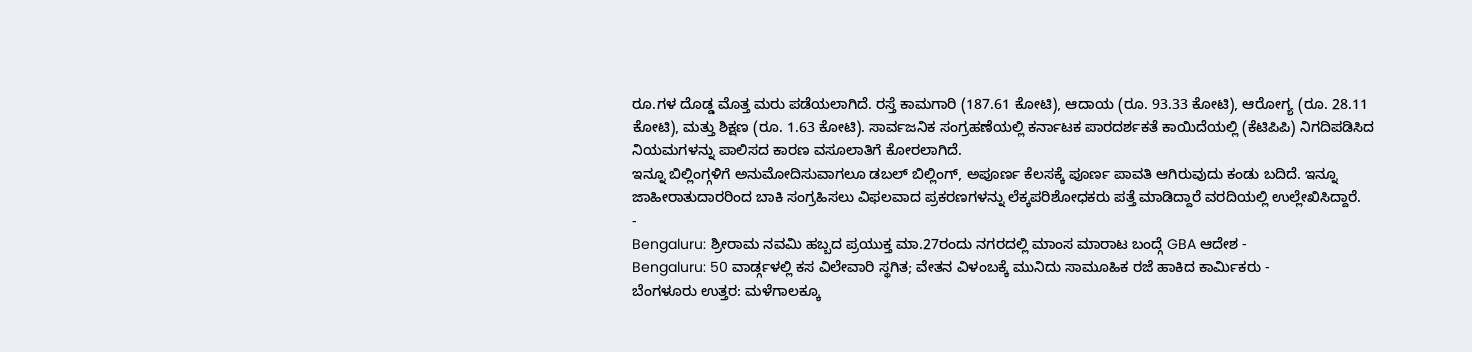ರೂ.ಗಳ ದೊಡ್ಡ ಮೊತ್ತ ಮರು ಪಡೆಯಲಾಗಿದೆ. ರಸ್ತೆ ಕಾಮಗಾರಿ (187.61 ಕೋಟಿ), ಆದಾಯ (ರೂ. 93.33 ಕೋಟಿ), ಆರೋಗ್ಯ (ರೂ. 28.11 ಕೋಟಿ), ಮತ್ತು ಶಿಕ್ಷಣ (ರೂ. 1.63 ಕೋಟಿ). ಸಾರ್ವಜನಿಕ ಸಂಗ್ರಹಣೆಯಲ್ಲಿ ಕರ್ನಾಟಕ ಪಾರದರ್ಶಕತೆ ಕಾಯಿದೆಯಲ್ಲಿ (ಕೆಟಿಪಿಪಿ) ನಿಗದಿಪಡಿಸಿದ ನಿಯಮಗಳನ್ನು ಪಾಲಿಸದ ಕಾರಣ ವಸೂಲಾತಿಗೆ ಕೋರಲಾಗಿದೆ.
ಇನ್ನೂ ಬಿಲ್ಲಿಂಗ್ಗಳಿಗೆ ಅನುಮೋದಿಸುವಾಗಲೂ ಡಬಲ್ ಬಿಲ್ಲಿಂಗ್, ಅಪೂರ್ಣ ಕೆಲಸಕ್ಕೆ ಪೂರ್ಣ ಪಾವತಿ ಆಗಿರುವುದು ಕಂಡು ಬದಿದೆ. ಇನ್ನೂ ಜಾಹೀರಾತುದಾರರಿಂದ ಬಾಕಿ ಸಂಗ್ರಹಿಸಲು ವಿಫಲವಾದ ಪ್ರಕರಣಗಳನ್ನು ಲೆಕ್ಕಪರಿಶೋಧಕರು ಪತ್ತೆ ಮಾಡಿದ್ದಾರೆ ವರದಿಯಲ್ಲಿ ಉಲ್ಲೇಖಿಸಿದ್ದಾರೆ.
-
Bengaluru: ಶ್ರೀರಾಮ ನವಮಿ ಹಬ್ಬದ ಪ್ರಯುಕ್ತ ಮಾ.27ರಂದು ನಗರದಲ್ಲಿ ಮಾಂಸ ಮಾರಾಟ ಬಂದ್ಗೆ GBA ಆದೇಶ -
Bengaluru: 50 ವಾರ್ಡ್ಗಳಲ್ಲಿ ಕಸ ವಿಲೇವಾರಿ ಸ್ಥಗಿತ; ವೇತನ ವಿಳಂಬಕ್ಕೆ ಮುನಿದು ಸಾಮೂಹಿಕ ರಜೆ ಹಾಕಿದ ಕಾರ್ಮಿಕರು -
ಬೆಂಗಳೂರು ಉತ್ತರ: ಮಳೆಗಾಲಕ್ಕೂ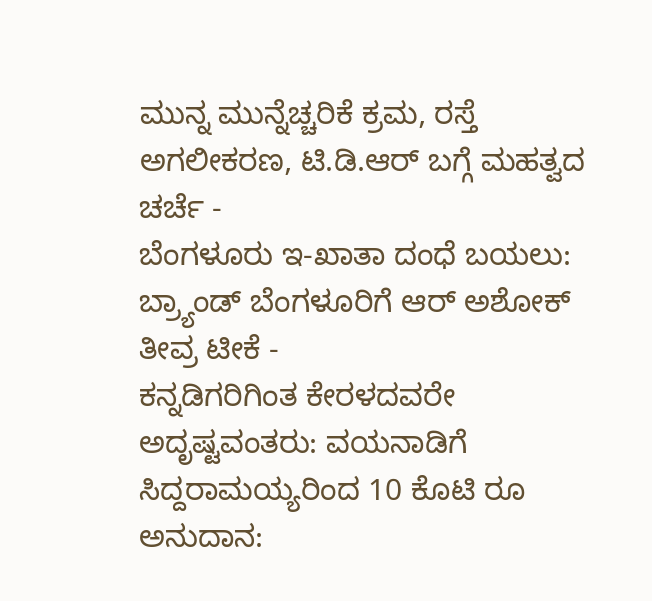ಮುನ್ನ ಮುನ್ನೆಚ್ಚರಿಕೆ ಕ್ರಮ, ರಸ್ತೆ ಅಗಲೀಕರಣ, ಟಿ.ಡಿ.ಆರ್ ಬಗ್ಗೆ ಮಹತ್ವದ ಚರ್ಚೆ -
ಬೆಂಗಳೂರು ಇ-ಖಾತಾ ದಂಧೆ ಬಯಲು: ಬ್ರ್ಯಾಂಡ್ ಬೆಂಗಳೂರಿಗೆ ಆರ್ ಅಶೋಕ್ ತೀವ್ರ ಟೀಕೆ -
ಕನ್ನಡಿಗರಿಗಿಂತ ಕೇರಳದವರೇ ಅದೃಷ್ಟವಂತರು: ವಯನಾಡಿಗೆ ಸಿದ್ದರಾಮಯ್ಯರಿಂದ 10 ಕೊಟಿ ರೂ ಅನುದಾನ: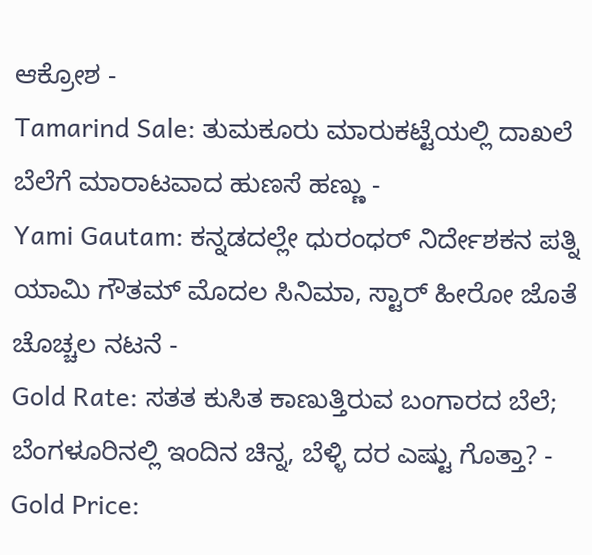ಆಕ್ರೋಶ -
Tamarind Sale: ತುಮಕೂರು ಮಾರುಕಟ್ಟೆಯಲ್ಲಿ ದಾಖಲೆ ಬೆಲೆಗೆ ಮಾರಾಟವಾದ ಹುಣಸೆ ಹಣ್ಣು -
Yami Gautam: ಕನ್ನಡದಲ್ಲೇ ಧುರಂಧರ್ ನಿರ್ದೇಶಕನ ಪತ್ನಿ ಯಾಮಿ ಗೌತಮ್ ಮೊದಲ ಸಿನಿಮಾ, ಸ್ಟಾರ್ ಹೀರೋ ಜೊತೆ ಚೊಚ್ಚಲ ನಟನೆ -
Gold Rate: ಸತತ ಕುಸಿತ ಕಾಣುತ್ತಿರುವ ಬಂಗಾರದ ಬೆಲೆ; ಬೆಂಗಳೂರಿನಲ್ಲಿ ಇಂದಿನ ಚಿನ್ನ, ಬೆಳ್ಳಿ ದರ ಎಷ್ಟು ಗೊತ್ತಾ? -
Gold Price: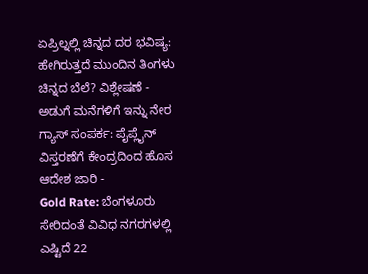ಏಪ್ರಿಲ್ನಲ್ಲಿ ಚಿನ್ನದ ದರ ಭವಿಷ್ಯ: ಹೇಗಿರುತ್ತದೆ ಮುಂದಿನ ತಿಂಗಳು ಚಿನ್ನದ ಬೆಲೆ? ವಿಶ್ಲೇಷಣೆ -
ಅಡುಗೆ ಮನೆಗಳಿಗೆ ಇನ್ನು ನೇರ ಗ್ಯಾಸ್ ಸಂಪರ್ಕ: ಪೈಪ್ಲೈನ್ ವಿಸ್ತರಣೆಗೆ ಕೇಂದ್ರದಿಂದ ಹೊಸ ಆದೇಶ ಜಾರಿ -
Gold Rate: ಬೆಂಗಳೂರು ಸೇರಿದಂತೆ ವಿವಿಧ ನಗರಗಳಲ್ಲಿ ಎಷ್ಟಿದೆ 22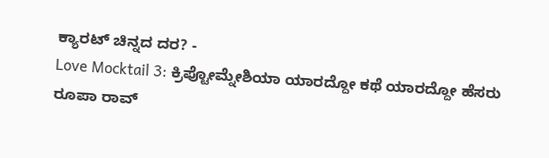ಕ್ಯಾರಟ್ ಚಿನ್ನದ ದರ? -
Love Mocktail 3: ಕ್ರಿಪ್ಟೋಮ್ನೇಶಿಯಾ ಯಾರದ್ದೋ ಕಥೆ ಯಾರದ್ದೋ ಹೆಸರು ರೂಪಾ ರಾವ್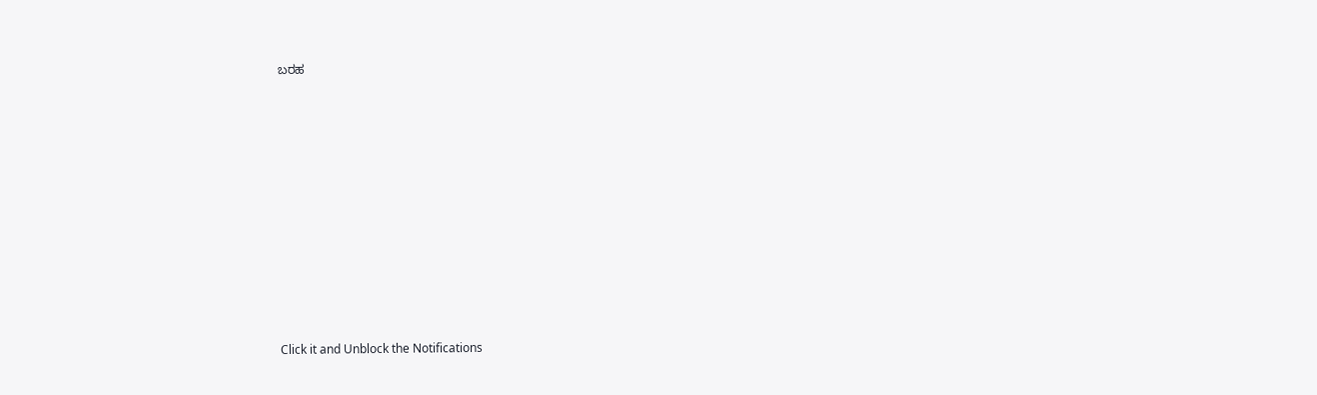ಬರಹ












Click it and Unblock the Notifications